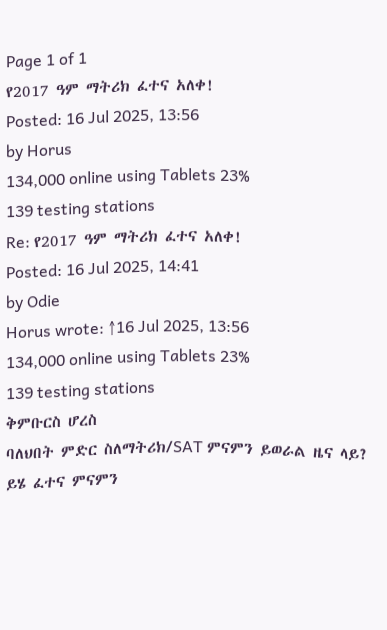Page 1 of 1
የ2017 ዓም ማትሪክ ፈተና አለቀ!
Posted: 16 Jul 2025, 13:56
by Horus
134,000 online using Tablets 23%
139 testing stations
Re: የ2017 ዓም ማትሪክ ፈተና አለቀ!
Posted: 16 Jul 2025, 14:41
by Odie
Horus wrote: ↑16 Jul 2025, 13:56
134,000 online using Tablets 23%
139 testing stations
ቅምቡርስ ሆረስ
ባለህበት ምድር ስለማትሪክ/SAT ምናምን ይወራል ዜና ላይ? ይሄ ፈተና ምናምን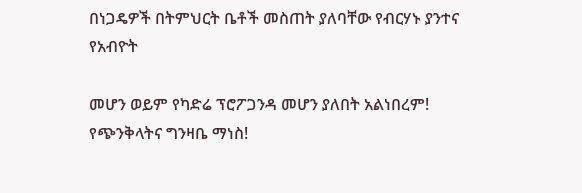በነጋዴዎች በትምህርት ቤቶች መስጠት ያለባቸው የብርሃኑ ያንተና የአብዮት

መሆን ወይም የካድሬ ፕሮፖጋንዳ መሆን ያለበት አልነበረም!
የጭንቅላትና ግንዛቤ ማነስ!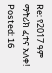Re: የ2017 ዓም ማትሪክ ፈተና አለቀ!
Posted: 16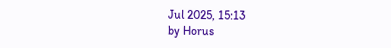Jul 2025, 15:13
by Horus